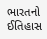ભારતનો ઈતિહાસ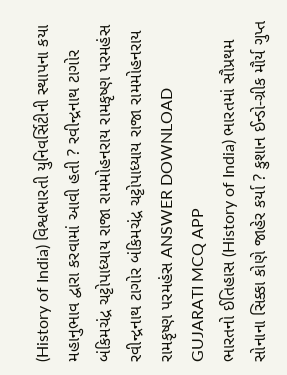(History of India) વિશ્વભારતી યુનિવર્સિટીની સ્થાપના કયા મહાનુભાવ દ્વારા કરવામાં આવી હતી ? રવીન્દ્રનાથ ટાગોર બંકિમચંદ્ર ચટ્ટોપાધ્યાય રાજા રામમોહનરાય રામકૃષ્ણ પરમહંસ રવીન્દ્રનાથ ટાગોર બંકિમચંદ્ર ચટ્ટોપાધ્યાય રાજા રામમોહનરાય રામકૃષ્ણ પરમહંસ ANSWER DOWNLOAD GUJARATI MCQ APP
ભારતનો ઈતિહાસ (History of India) ભારતમાં સૌપ્રથમ સોનાના સિક્કા કોણે જાહેર કર્યા ? કુશાન ઈન્ડો-ગ્રીક મૌર્ય ગુપ્ત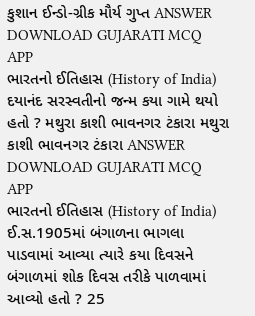કુશાન ઈન્ડો-ગ્રીક મૌર્ય ગુપ્ત ANSWER DOWNLOAD GUJARATI MCQ APP
ભારતનો ઈતિહાસ (History of India) દયાનંદ સરસ્વતીનો જન્મ કયા ગામે થયો હતો ? મથુરા કાશી ભાવનગર ટંકારા મથુરા કાશી ભાવનગર ટંકારા ANSWER DOWNLOAD GUJARATI MCQ APP
ભારતનો ઈતિહાસ (History of India) ઈ.સ.1905માં બંગાળના ભાગલા પાડવામાં આવ્યા ત્યારે કયા દિવસને બંગાળમાં શોક દિવસ તરીકે પાળવામાં આવ્યો હતો ? 25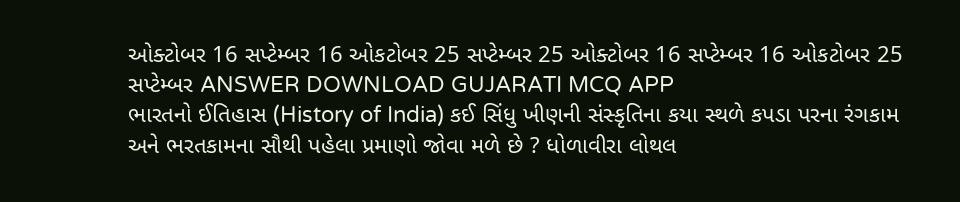ઓક્ટોબર 16 સપ્ટેમ્બર 16 ઓકટોબર 25 સપ્ટેમ્બર 25 ઓક્ટોબર 16 સપ્ટેમ્બર 16 ઓકટોબર 25 સપ્ટેમ્બર ANSWER DOWNLOAD GUJARATI MCQ APP
ભારતનો ઈતિહાસ (History of India) કઈ સિંધુ ખીણની સંસ્કૃતિના કયા સ્થળે કપડા પરના રંગકામ અને ભરતકામના સૌથી પહેલા પ્રમાણો જોવા મળે છે ? ધોળાવીરા લોથલ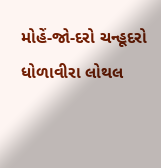મોહેં-જો-દરો ચન્હૂદરો ધોળાવીરા લોથલ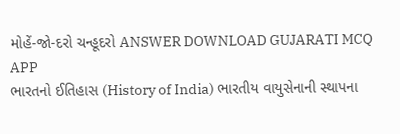મોહેં-જો-દરો ચન્હૂદરો ANSWER DOWNLOAD GUJARATI MCQ APP
ભારતનો ઈતિહાસ (History of India) ભારતીય વાયુસેનાની સ્થાપના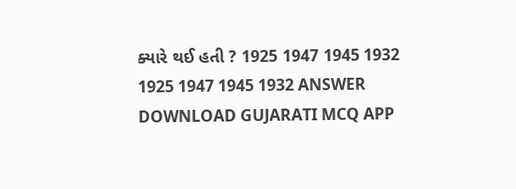ક્યારે થઈ હતી ? 1925 1947 1945 1932 1925 1947 1945 1932 ANSWER DOWNLOAD GUJARATI MCQ APP